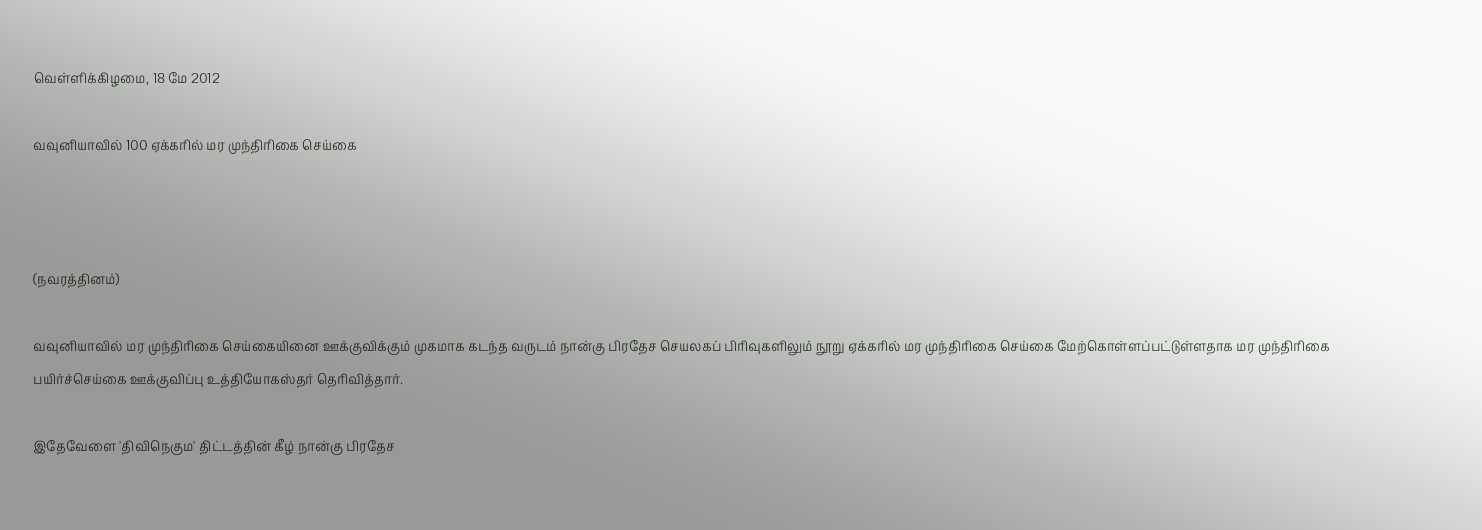வெள்ளிக்கிழமை, 18 மே 2012

வவுனியாவில் 100 ஏக்கரில் மர முந்திரிகை செய்கை



(நவரத்தினம்)

வவுனியாவில் மர முந்திரிகை செய்கையினை ஊக்குவிக்கும் முகமாக கடந்த வருடம் நான்கு பிரதேச செயலகப் பிரிவுகளிலும் நூறு ஏக்கரில் மர முந்திரிகை செய்கை மேற்கொள்ளப்பட்டுள்ளதாக மர முந்திரிகை பயிர்ச்செய்கை ஊக்குவிப்பு உத்தியோகஸ்தர் தெரிவித்தார்.

இதேவேளை 'திவிநெகும' திட்டத்தின் கீழ் நான்கு பிரதேச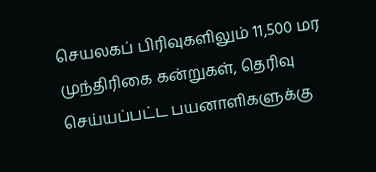செயலகப் பிரிவுகளிலும் 11,500 மர முந்திரிகை கன்றுகள், தெரிவு செய்யப்பட்ட பயனாளிகளுக்கு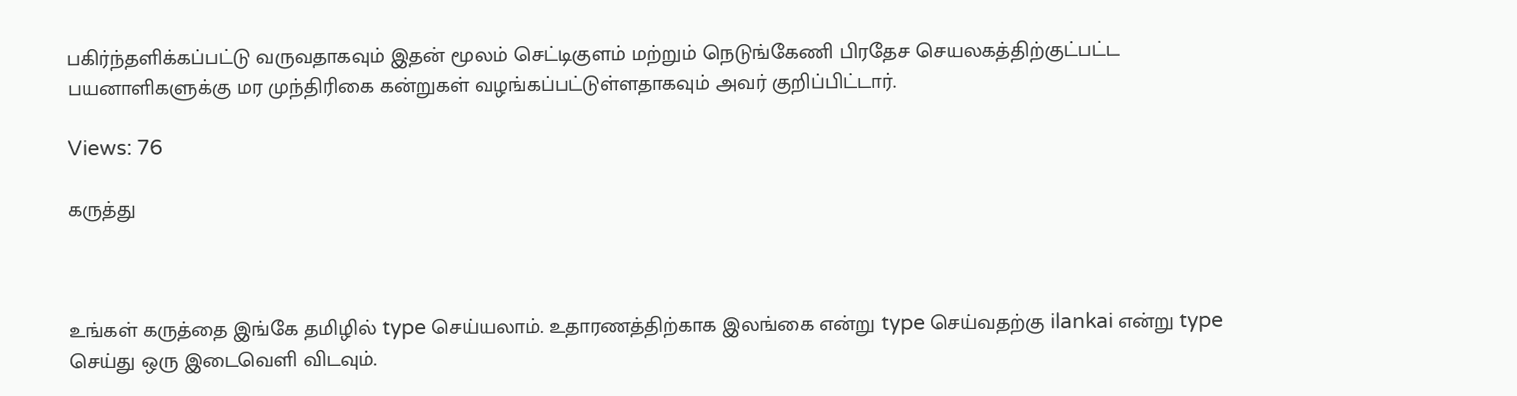பகிர்ந்தளிக்கப்பட்டு வருவதாகவும் இதன் மூலம் செட்டிகுளம் மற்றும் நெடுங்கேணி பிரதேச செயலகத்திற்குட்பட்ட பயனாளிகளுக்கு மர முந்திரிகை கன்றுகள் வழங்கப்பட்டுள்ளதாகவும் அவர் குறிப்பிட்டார்.

Views: 76

கருத்து



உங்கள் கருத்தை இங்கே தமிழில் type செய்யலாம். உதாரணத்திற்காக இலங்கை என்று type செய்வதற்கு ilankai என்று type செய்து ஒரு இடைவெளி விடவும்.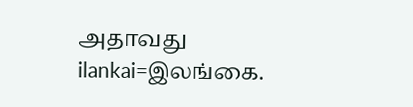அதாவது ilankai=இலங்கை.